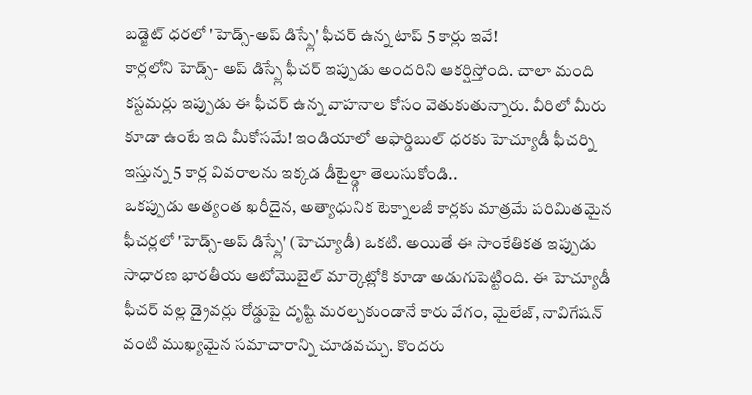బడ్జెట్ ధరలో 'హెడ్స్-అప్ డిస్ప్లే' ఫీచర్ ఉన్న టాప్ 5 కార్లు ఇవే!
కార్లలోని హెడ్స్- అప్ డిస్ప్లే ఫీచర్ ఇప్పుడు అందరిని ఆకర్షిస్తోంది. చాలా మంది కస్టమర్లు ఇప్పుడు ఈ ఫీచర్ ఉన్న వాహనాల కోసం వెతుకుతున్నారు. వీరిలో మీరు కూడా ఉంటే ఇది మీకోసమే! ఇండియాలో అఫార్డిబుల్ ధరకు హెచ్యూడీ ఫీచర్ని ఇస్తున్న 5 కార్ల వివరాలను ఇక్కడ డీటైల్డ్గా తెలుసుకోండి..
ఒకప్పుడు అత్యంత ఖరీదైన, అత్యాధునిక టెక్నాలజీ కార్లకు మాత్రమే పరిమితమైన ఫీచర్లలో 'హెడ్స్-అప్ డిస్ప్లే' (హెచ్యూడీ) ఒకటి. అయితే ఈ సాంకేతికత ఇప్పుడు సాధారణ భారతీయ ఆటోమొబైల్ మార్కెట్లోకి కూడా అడుగుపెట్టింది. ఈ హెచ్యూడీ ఫీచర్ వల్ల డ్రైవర్లు రోడ్డుపై దృష్టి మరల్చకుండానే కారు వేగం, మైలేజ్, నావిగేషన్ వంటి ముఖ్యమైన సమాచారాన్ని చూడవచ్చు. కొందరు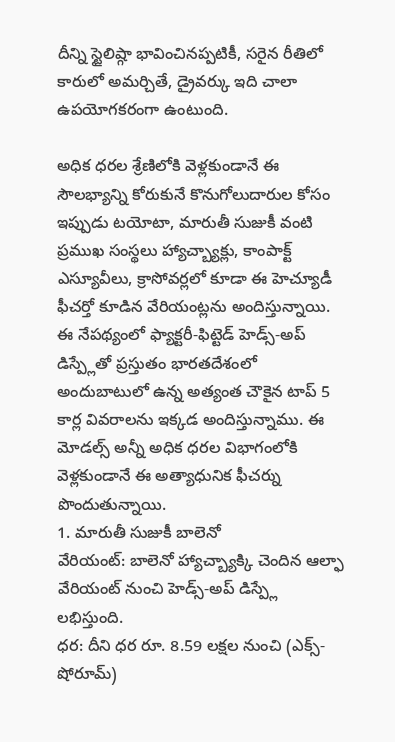దీన్ని స్టైలిష్గా భావించినప్పటికీ, సరైన రీతిలో కారులో అమర్చితే, డ్రైవర్కు ఇది చాలా ఉపయోగకరంగా ఉంటుంది.

అధిక ధరల శ్రేణిలోకి వెళ్లకుండానే ఈ సౌలభ్యాన్ని కోరుకునే కొనుగోలుదారుల కోసం ఇప్పుడు టయోటా, మారుతీ సుజుకీ వంటి ప్రముఖ సంస్థలు హ్యాచ్బ్యాక్లు, కాంపాక్ట్ ఎస్యూవీలు, క్రాసోవర్లలో కూడా ఈ హెచ్యూడీ ఫీచర్తో కూడిన వేరియంట్లను అందిస్తున్నాయి.
ఈ నేపథ్యంలో ఫ్యాక్టరీ-ఫిట్టెడ్ హెడ్స్-అప్ డిస్ప్లేతో ప్రస్తుతం భారతదేశంలో అందుబాటులో ఉన్న అత్యంత చౌకైన టాప్ 5 కార్ల వివరాలను ఇక్కడ అందిస్తున్నాము. ఈ మోడల్స్ అన్నీ అధిక ధరల విభాగంలోకి వెళ్లకుండానే ఈ అత్యాధునిక ఫీచర్ను పొందుతున్నాయి.
1. మారుతీ సుజుకీ బాలెనో
వేరియంట్: బాలెనో హ్యాచ్బ్యాక్కి చెందిన ఆల్ఫా వేరియంట్ నుంచి హెడ్స్-అప్ డిస్ప్లే లభిస్తుంది.
ధర: దీని ధర రూ. 8.59 లక్షల నుంచి (ఎక్స్-షోరూమ్)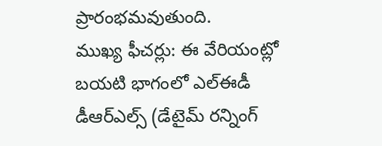ప్రారంభమవుతుంది.
ముఖ్య ఫీచర్లు: ఈ వేరియంట్లో బయటి భాగంలో ఎల్ఈడీ డీఆర్ఎల్స్ (డేటైమ్ రన్నింగ్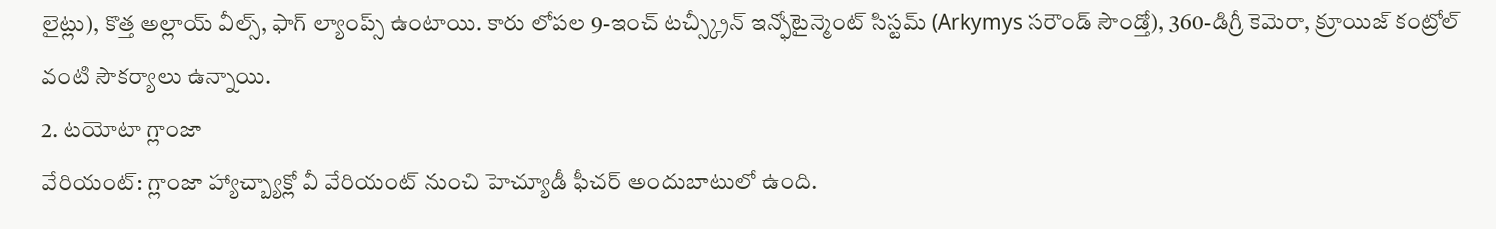లైట్లు), కొత్త అల్లాయ్ వీల్స్, ఫాగ్ ల్యాంప్స్ ఉంటాయి. కారు లోపల 9-ఇంచ్ టచ్స్క్రీన్ ఇన్ఫోటైన్మెంట్ సిస్టమ్ (Arkymys సరౌండ్ సౌండ్తో), 360-డిగ్రీ కెమెరా, క్రూయిజ్ కంట్రోల్ వంటి సౌకర్యాలు ఉన్నాయి.
2. టయోటా గ్లాంజా
వేరియంట్: గ్లాంజా హ్యాచ్బ్యాక్లో వీ వేరియంట్ నుంచి హెచ్యూడీ ఫీచర్ అందుబాటులో ఉంది.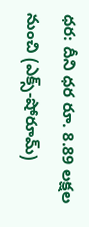ధర: దీని ధర రూ. 8.89 లక్షల నుంచి (ఎక్స్-షోరూమ్)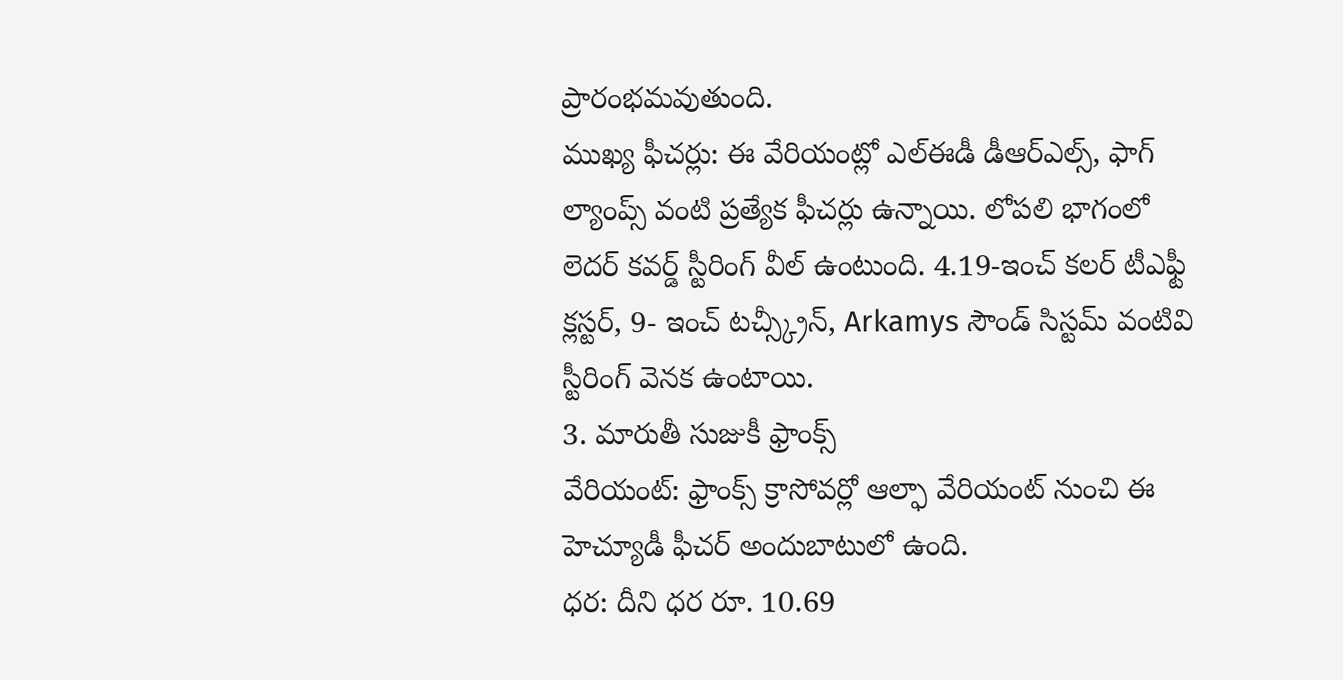ప్రారంభమవుతుంది.
ముఖ్య ఫీచర్లు: ఈ వేరియంట్లో ఎల్ఈడీ డీఆర్ఎల్స్, ఫాగ్ ల్యాంప్స్ వంటి ప్రత్యేక ఫీచర్లు ఉన్నాయి. లోపలి భాగంలో లెదర్ కవర్డ్ స్టీరింగ్ వీల్ ఉంటుంది. 4.19-ఇంచ్ కలర్ టీఎఫ్టీ క్లస్టర్, 9- ఇంచ్ టచ్స్క్రీన్, Arkamys సౌండ్ సిస్టమ్ వంటివి స్టీరింగ్ వెనక ఉంటాయి.
3. మారుతీ సుజుకీ ఫ్రాంక్స్
వేరియంట్: ఫ్రాంక్స్ క్రాసోవర్లో ఆల్ఫా వేరియంట్ నుంచి ఈ హెచ్యూడీ ఫీచర్ అందుబాటులో ఉంది.
ధర: దీని ధర రూ. 10.69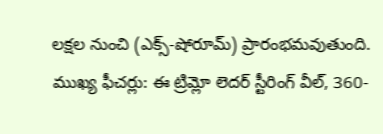లక్షల నుంచి (ఎక్స్-షోరూమ్) ప్రారంభమవుతుంది.
ముఖ్య ఫీచర్లు: ఈ ట్రిమ్లో లెదర్ స్టీరింగ్ వీల్, 360-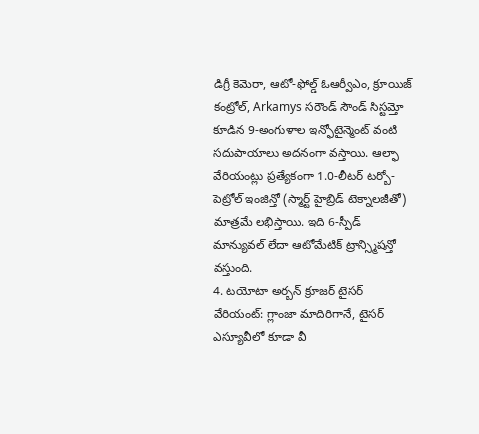డిగ్రీ కెమెరా, ఆటో-ఫోల్డ్ ఓఆర్వీఎం, క్రూయిజ్ కంట్రోల్, Arkamys సరౌండ్ సౌండ్ సిస్టమ్తో కూడిన 9-అంగుళాల ఇన్ఫోటైన్మెంట్ వంటి సదుపాయాలు అదనంగా వస్తాయి. ఆల్ఫా వేరియంట్లు ప్రత్యేకంగా 1.0-లీటర్ టర్బో-పెట్రోల్ ఇంజిన్తో (స్మార్ట్ హైబ్రిడ్ టెక్నాలజీతో) మాత్రమే లభిస్తాయి. ఇది 6-స్పీడ్ మాన్యువల్ లేదా ఆటోమేటిక్ ట్రాన్స్మిషన్తో వస్తుంది.
4. టయోటా అర్బన్ క్రూజర్ టైసర్
వేరియంట్: గ్లాంజా మాదిరిగానే, టైసర్ ఎస్యూవీలో కూడా వీ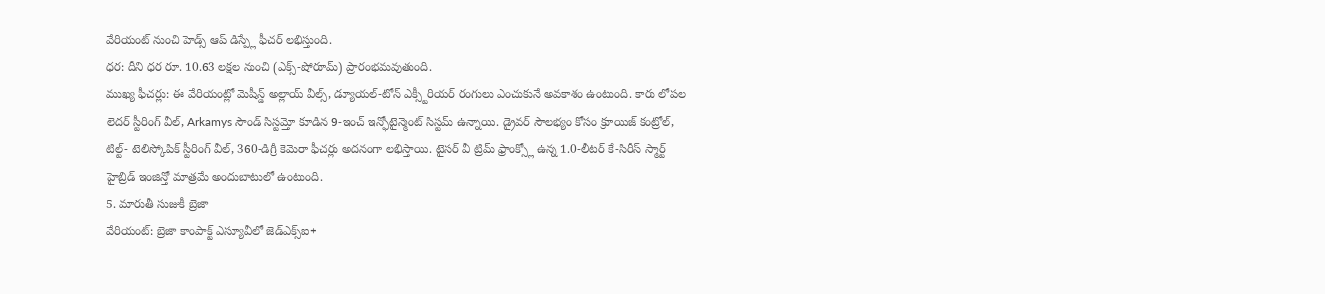వేరియంట్ నుంచి హెడ్స్ ఆప్ డిస్ప్లే ఫీచర్ లభిస్తుంది.
ధర: దీని ధర రూ. 10.63 లక్షల నుంచి (ఎక్స్-షోరూమ్) ప్రారంభమవుతుంది.
ముఖ్య ఫీచర్లు: ఈ వేరియంట్లో మెషీన్డ్ అల్లాయ్ వీల్స్, డ్యూయల్-టోన్ ఎక్స్టీరియర్ రంగులు ఎంచుకునే అవకాశం ఉంటుంది. కారు లోపల లెదర్ స్టీరింగ్ వీల్, Arkamys సౌండ్ సిస్టమ్తో కూడిన 9-ఇంచ్ ఇన్ఫోటైన్మెంట్ సిస్టమ్ ఉన్నాయి. డ్రైవర్ సౌలభ్యం కోసం క్రూయిజ్ కంట్రోల్, టిల్ట్- టెలిస్కోపిక్ స్టీరింగ్ వీల్, 360-డిగ్రీ కెమెరా ఫీచర్లు అదనంగా లభిస్తాయి. టైసర్ వీ ట్రిమ్ ఫ్రాంక్స్లో ఉన్న 1.0-లీటర్ కే-సిరీస్ స్మార్ట్ హైబ్రిడ్ ఇంజిన్తో మాత్రమే అందుబాటులో ఉంటుంది.
5. మారుతీ సుజుకీ బ్రెజా
వేరియంట్: బ్రెజా కాంపాక్ట్ ఎస్యూవీలో జెడ్ఎక్స్ఐ+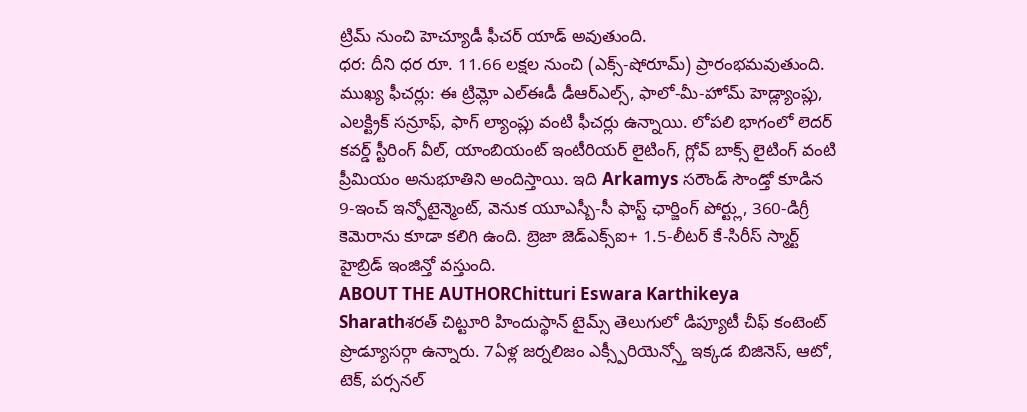ట్రిమ్ నుంచి హెచ్యూడీ ఫీచర్ యాడ్ అవుతుంది.
ధర: దీని ధర రూ. 11.66 లక్షల నుంచి (ఎక్స్-షోరూమ్) ప్రారంభమవుతుంది.
ముఖ్య ఫీచర్లు: ఈ ట్రిమ్లో ఎల్ఈడీ డీఆర్ఎల్స్, ఫాలో-మీ-హోమ్ హెడ్ల్యాంప్లు, ఎలక్ట్రిక్ సన్రూఫ్, ఫాగ్ ల్యాంప్లు వంటి ఫీచర్లు ఉన్నాయి. లోపలి భాగంలో లెదర్ కవర్డ్ స్టీరింగ్ వీల్, యాంబియంట్ ఇంటీరియర్ లైటింగ్, గ్లోవ్ బాక్స్ లైటింగ్ వంటి ప్రీమియం అనుభూతిని అందిస్తాయి. ఇది Arkamys సరౌండ్ సౌండ్తో కూడిన 9-ఇంచ్ ఇన్ఫోటైన్మెంట్, వెనుక యూఎస్బీ-సీ ఫాస్ట్ ఛార్జింగ్ పోర్ట్లు, 360-డిగ్రీ కెమెరాను కూడా కలిగి ఉంది. బ్రెజా జెడ్ఎక్స్ఐ+ 1.5-లీటర్ కే-సిరీస్ స్మార్ట్ హైబ్రిడ్ ఇంజిన్తో వస్తుంది.
ABOUT THE AUTHORChitturi Eswara Karthikeya Sharathశరత్ చిట్టూరి హిందుస్థాన్ టైమ్స్ తెలుగులో డిప్యూటీ చీఫ్ కంటెంట్ ప్రొడ్యూసర్గా ఉన్నారు. 7ఏళ్ల జర్నలిజం ఎక్స్పీరియెన్స్తో ఇక్కడ బిజినెస్, ఆటో, టెక్, పర్సనల్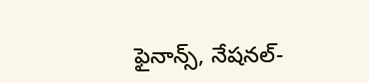ఫైనాన్స్, నేషనల్-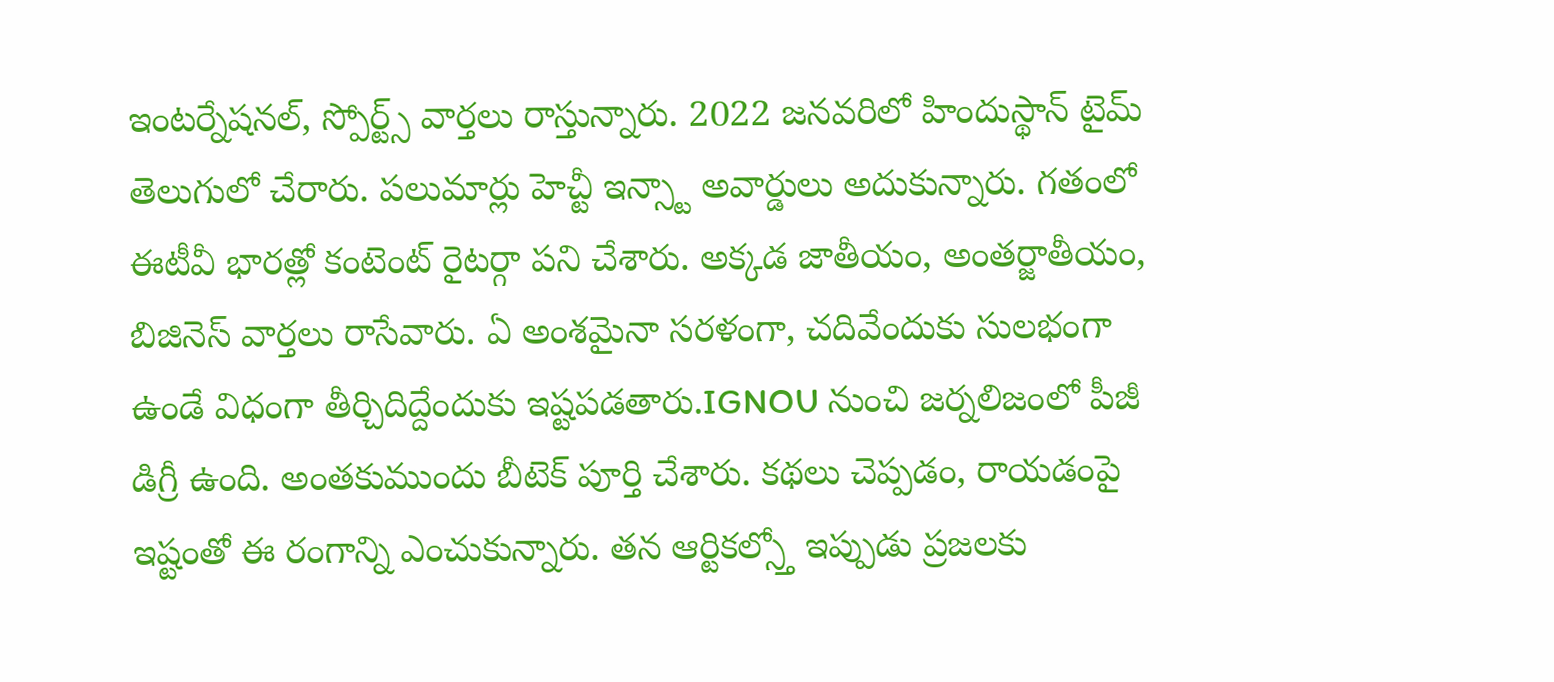ఇంటర్నేషనల్, స్పోర్ట్స్ వార్తలు రాస్తున్నారు. 2022 జనవరిలో హిందుస్థాన్ టైమ్ తెలుగులో చేరారు. పలుమార్లు హెచ్టీ ఇన్స్టా అవార్డులు అదుకున్నారు. గతంలో ఈటీవీ భారత్లో కంటెంట్ రైటర్గా పని చేశారు. అక్కడ జాతీయం, అంతర్జాతీయం, బిజినెస్ వార్తలు రాసేవారు. ఏ అంశమైనా సరళంగా, చదివేందుకు సులభంగా ఉండే విధంగా తీర్చిదిద్దేందుకు ఇష్టపడతారు.IGNOU నుంచి జర్నలిజంలో పీజీ డిగ్రీ ఉంది. అంతకుముందు బీటెక్ పూర్తి చేశారు. కథలు చెప్పడం, రాయడంపై ఇష్టంతో ఈ రంగాన్ని ఎంచుకున్నారు. తన ఆర్టికల్స్తో ఇప్పుడు ప్రజలకు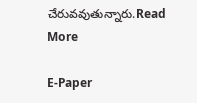చేరువవుతున్నారు.Read More

E-Paper